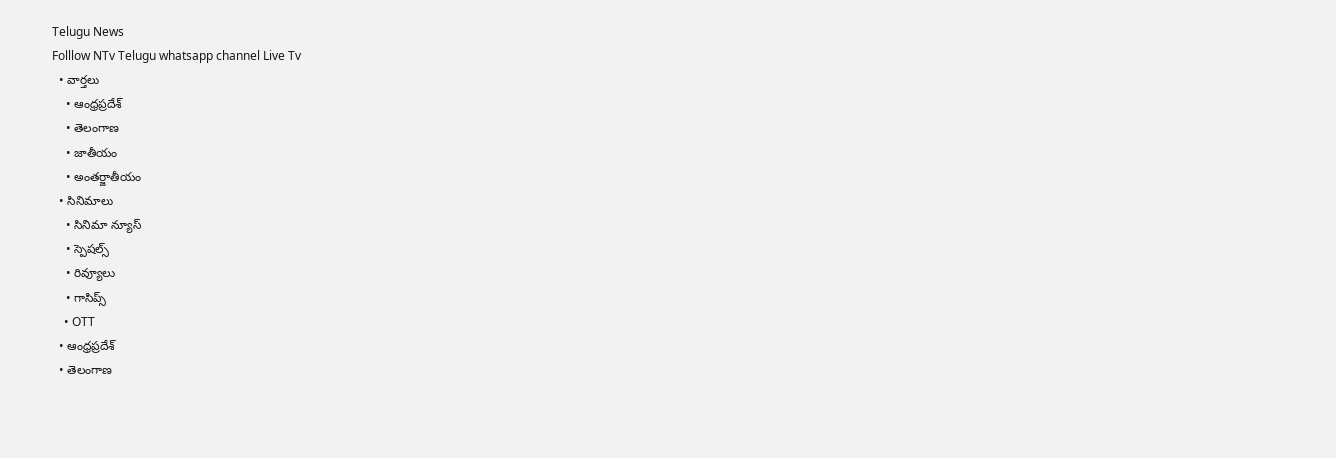Telugu News
Folllow NTv Telugu whatsapp channel Live Tv
  • వార్తలు
    • ఆంధ్రప్రదేశ్
    • తెలంగాణ
    • జాతీయం
    • అంతర్జాతీయం
  • సినిమాలు
    • సినిమా న్యూస్
    • స్పెషల్స్
    • రివ్యూలు
    • గాసిప్స్
    • OTT
  • ఆంధ్రప్రదేశ్
  • తెలంగాణ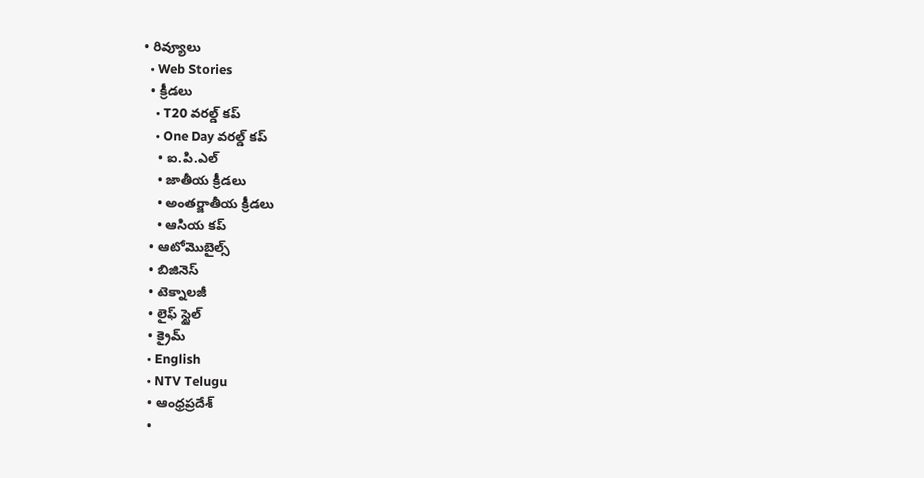• రివ్యూలు
  • Web Stories
  • క్రీడలు
    • T20 వరల్డ్ కప్
    • One Day వరల్డ్ కప్
    • ఐ.పి.ఎల్
    • జాతీయ క్రీడలు
    • అంతర్జాతీయ క్రీడలు
    • ఆసియ కప్
  • ఆటోమొబైల్స్
  • బిజినెస్‌
  • టెక్నాలజీ
  • లైఫ్ స్టైల్
  • క్రైమ్
  • English
  • NTV Telugu
  • ఆంధ్రప్రదేశ్
  •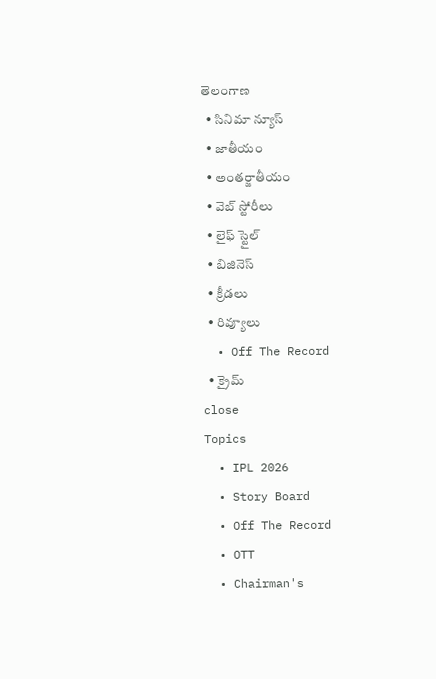తెలంగాణ
  • సినిమా న్యూస్
  • జాతీయం
  • అంతర్జాతీయం
  • వెబ్ స్టోరీలు
  • లైఫ్ స్టైల్
  • బిజినెస్‌
  • క్రీడలు
  • రివ్యూలు
  • Off The Record
  • క్రైమ్
close
Topics
  • IPL 2026
  • Story Board
  • Off The Record
  • OTT
  • Chairman's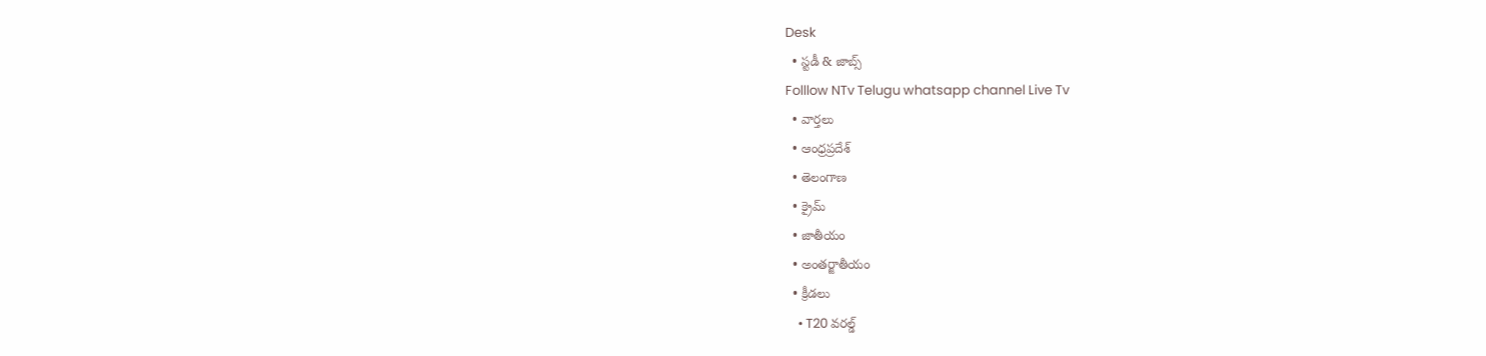Desk
  • స్టడీ & జాబ్స్
Folllow NTv Telugu whatsapp channel Live Tv
  • వార్తలు
  • ఆంధ్రప్రదేశ్
  • తెలంగాణ
  • క్రైమ్
  • జాతీయం
  • అంతర్జాతీయం
  • క్రీడలు
    • T20 వరల్డ్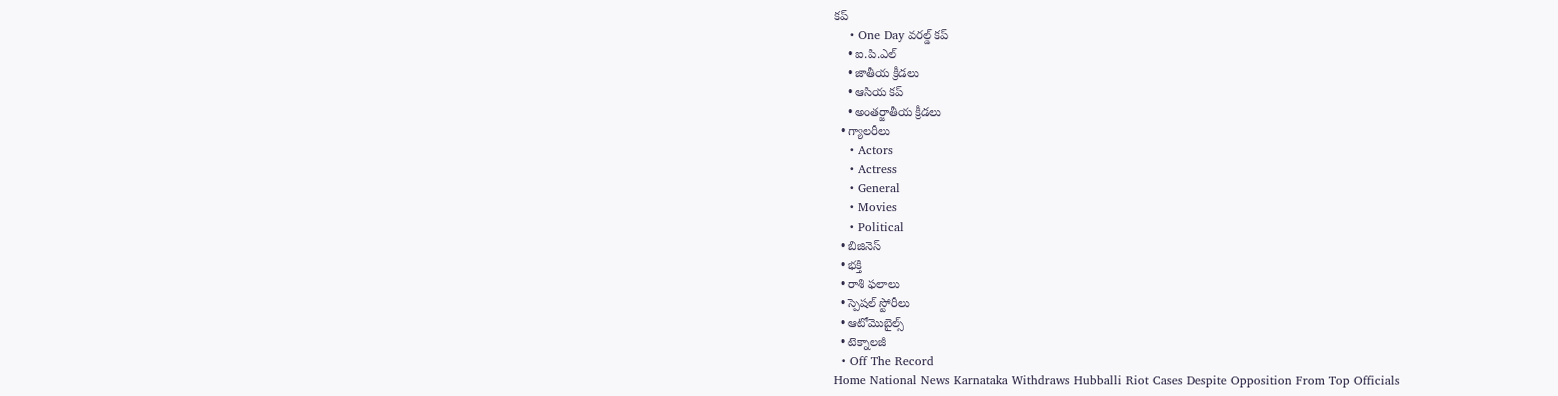కప్
    • One Day వరల్డ్ కప్
    • ఐ.పి.ఎల్
    • జాతీయ క్రీడలు
    • ఆసియ కప్
    • అంతర్జాతీయ క్రీడలు
  • గ్యాలరీలు
    • Actors
    • Actress
    • General
    • Movies
    • Political
  • బిజినెస్‌
  • భక్తి
  • రాశి ఫలాలు
  • స్పెషల్‌ స్టోరీలు
  • ఆటోమొబైల్స్
  • టెక్నాలజీ
  • Off The Record
Home National News Karnataka Withdraws Hubballi Riot Cases Despite Opposition From Top Officials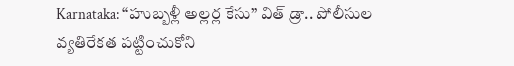Karnataka: “హుబ్బళ్లీ అల్లర్ల కేసు” విత్ డ్రా.. పోలీసుల వ్యతిరేకత పట్టించుకోని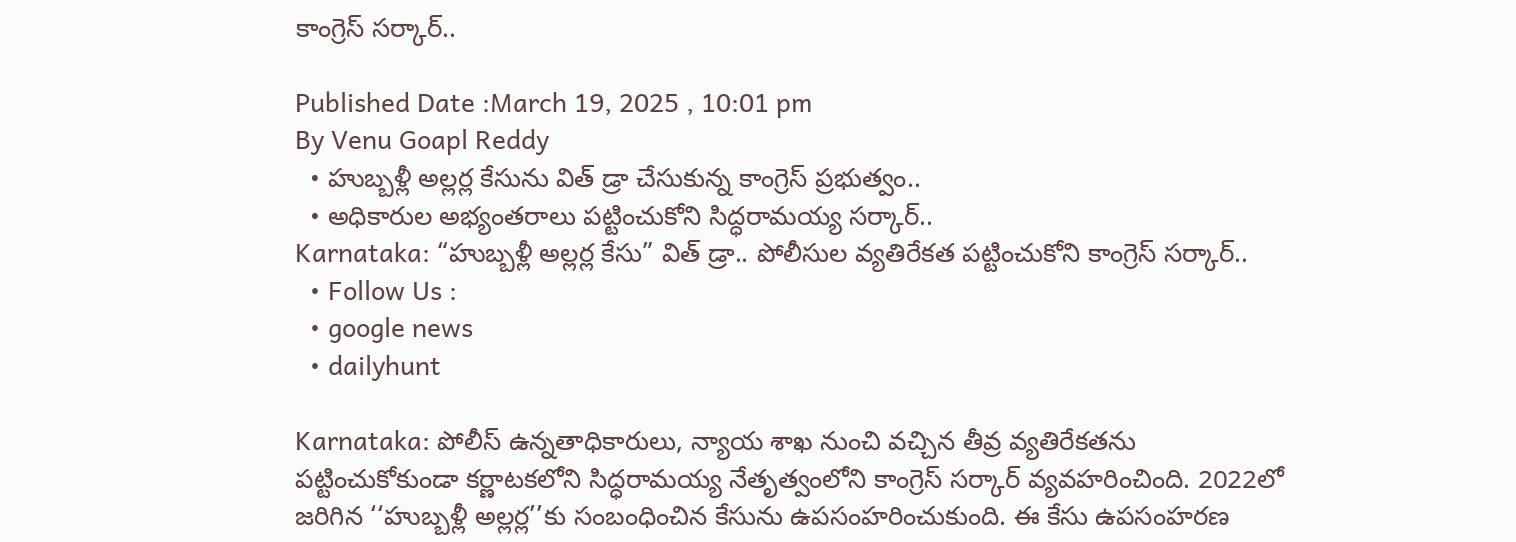కాంగ్రెస్ సర్కార్..

Published Date :March 19, 2025 , 10:01 pm
By Venu Goapl Reddy
  • హుబ్బళ్లీ అల్లర్ల కేసును విత్ డ్రా చేసుకున్న కాంగ్రెస్ ప్రభుత్వం..
  • అధికారుల అభ్యంతరాలు పట్టించుకోని సిద్ధరామయ్య సర్కార్..
Karnataka: “హుబ్బళ్లీ అల్లర్ల కేసు” విత్ డ్రా.. పోలీసుల వ్యతిరేకత పట్టించుకోని కాంగ్రెస్ సర్కార్..
  • Follow Us :
  • google news
  • dailyhunt

Karnataka: పోలీస్ ఉన్నతాధికారులు, న్యాయ శాఖ నుంచి వచ్చిన తీవ్ర వ్యతిరేకతను పట్టించుకోకుండా కర్ణాటకలోని సిద్ధరామయ్య నేతృత్వంలోని కాంగ్రెస్ సర్కార్ వ్యవహరించింది. 2022లో జరిగిన ‘‘హుబ్బళ్లీ అల్లర్ల’’కు సంబంధించిన కేసును ఉపసంహరించుకుంది. ఈ కేసు ఉపసంహరణ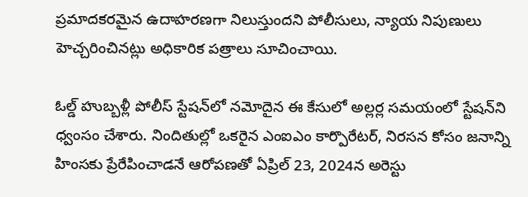ప్రమాదకరమైన ఉదాహరణగా నిలుస్తుందని పోలీసులు, న్యాయ నిపుణులు హెచ్చరించినట్లు అధికారిక పత్రాలు సూచించాయి.

ఓల్డ్ హుబ్బళ్లీ పోలీస్ స్టేషన్‌లో నమోదైన ఈ కేసులో అల్లర్ల సమయంలో స్టేషన్‌ని ధ్వంసం చేశారు. నిందితుల్లో ఒకరైన ఎంఐఎం కార్పొరేటర్, నిరసన కోసం జనాన్ని హింసకు ప్రేరేపించాడనే ఆరోపణతో ఏప్రిల్ 23, 2024న అరెస్టు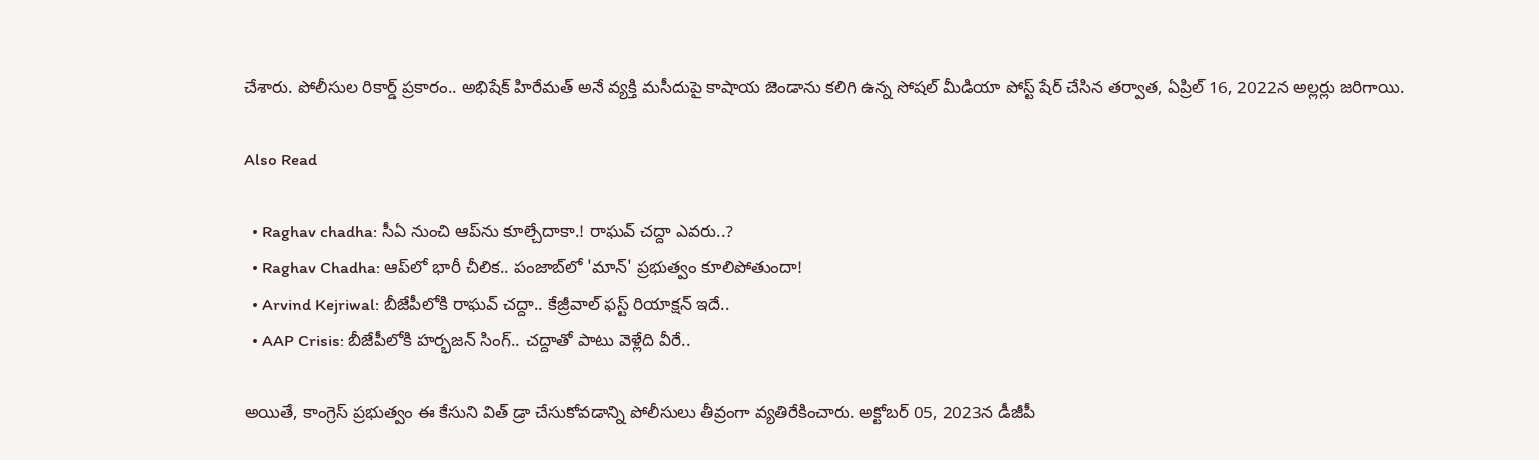చేశారు. పోలీసుల రికార్డ్ ప్రకారం.. అభిషేక్ హిరేమత్ అనే వ్యక్తి మసీదుపై కాషాయ జెండాను కలిగి ఉన్న సోషల్ మీడియా పోస్ట్ షేర్ చేసిన తర్వాత, ఏప్రిల్ 16, 2022న అల్లర్లు జరిగాయి.

Also Read

  • Raghav chadha: సీఏ నుంచి ఆప్‌ను కూల్చేదాకా.! రాఘవ్ చద్దా ఎవరు..?
  • Raghav Chadha: ఆప్‌లో భారీ చీలిక.. పంజాబ్‌లో 'మాన్' ప్రభుత్వం కూలిపోతుందా!
  • Arvind Kejriwal: బీజేపీలోకి రాఘవ్ చద్దా.. కేజ్రీవాల్ ఫస్ట్ రియాక్షన్ ఇదే..
  • AAP Crisis: బీజేపీలోకి హర్భజన్ సింగ్.. చద్దాతో పాటు వెళ్లేది వీరే..

అయితే, కాంగ్రెస్ ప్రభుత్వం ఈ కేసుని విత్ డ్రా చేసుకోవడాన్ని పోలీసులు తీవ్రంగా వ్యతిరేకించారు. అక్టోబర్ 05, 2023న డీజీపీ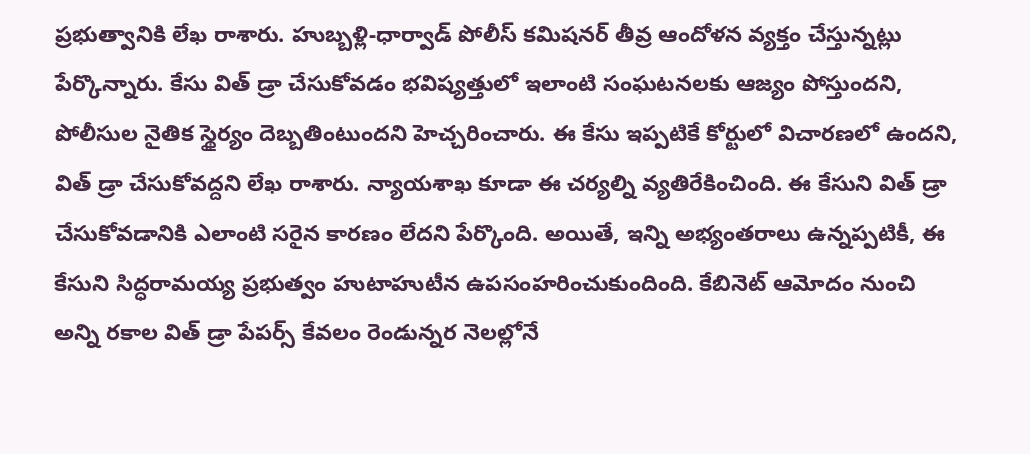ప్రభుత్వానికి లేఖ రాశారు. హుబ్బళ్లి-ధార్వాడ్ పోలీస్ కమిషనర్ తీవ్ర ఆందోళన వ్యక్తం చేస్తున్నట్లు పేర్కొన్నారు. కేసు విత్ డ్రా చేసుకోవడం భవిష్యత్తులో ఇలాంటి సంఘటనలకు ఆజ్యం పోస్తుందని, పోలీసుల నైతిక స్థైర్యం దెబ్బతింటుందని హెచ్చరించారు. ఈ కేసు ఇప్పటికే కోర్టులో విచారణలో ఉందని, విత్ డ్రా చేసుకోవద్దని లేఖ రాశారు. న్యాయశాఖ కూడా ఈ చర్యల్ని వ్యతిరేకించింది. ఈ కేసుని విత్ డ్రా చేసుకోవడానికి ఎలాంటి సరైన కారణం లేదని పేర్కొంది. అయితే, ఇన్ని అభ్యంతరాలు ఉన్నప్పటికీ, ఈ కేసుని సిద్ధరామయ్య ప్రభుత్వం హుటాహుటీన ఉపసంహరించుకుందింది. కేబినెట్ ఆమోదం నుంచి అన్ని రకాల విత్ డ్రా పేపర్స్ కేవలం రెండున్నర నెలల్లోనే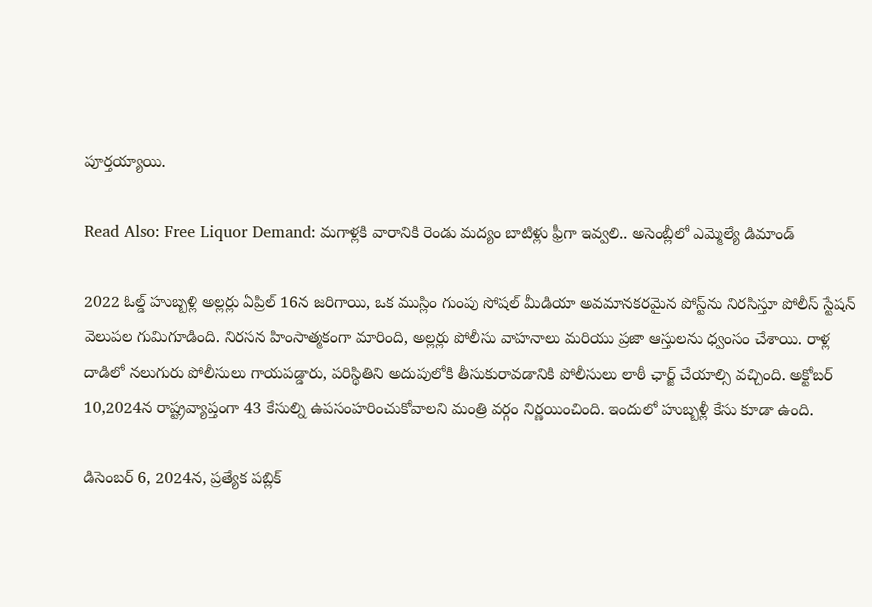పూర్తయ్యాయి.

Read Also: Free Liquor Demand: మగాళ్లకి వారానికి రెండు మద్యం బాటిళ్లు ఫ్రీగా ఇవ్వలి.. అసెంబ్లీలో ఎమ్మెల్యే డిమాండ్

2022 ఓల్డ్ హుబ్బళ్లి అల్లర్లు ఏప్రిల్ 16న జరిగాయి, ఒక ముస్లిం గుంపు సోషల్ మీడియా అవమానకరమైన పోస్ట్‌ను నిరసిస్తూ పోలీస్ స్టేషన్ వెలుపల గుమిగూడింది. నిరసన హింసాత్మకంగా మారింది, అల్లర్లు పోలీసు వాహనాలు మరియు ప్రజా ఆస్తులను ధ్వంసం చేశాయి. రాళ్ల దాడిలో నలుగురు పోలీసులు గాయపడ్డారు, పరిస్థితిని అదుపులోకి తీసుకురావడానికి పోలీసులు లాఠీ ఛార్జ్ చేయాల్సి వచ్చింది. అక్టోబర్ 10,2024న రాష్ట్రవ్యాప్తంగా 43 కేసుల్ని ఉపసంహరించుకోవాలని మంత్రి వర్గం నిర్ణయించింది. ఇందులో హుబ్బళ్లీ కేసు కూడా ఉంది.

డిసెంబర్ 6, 2024న, ప్రత్యేక పబ్లిక్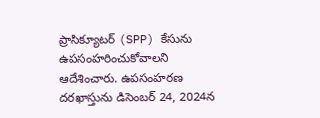ప్రాసిక్యూటర్ (SPP) కేసును ఉపసంహరించుకోవాలని ఆదేశించారు. ఉపసంహరణ దరఖాస్తును డిసెంబర్ 24, 2024న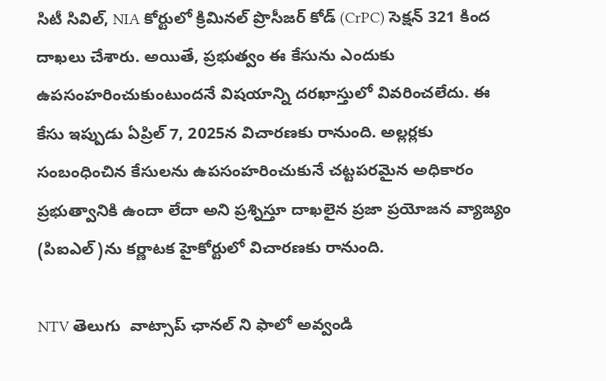సిటీ సివిల్, NIA కోర్టులో క్రిమినల్ ప్రొసీజర్ కోడ్ (CrPC) సెక్షన్ 321 కింద దాఖలు చేశారు. అయితే, ప్రభుత్వం ఈ కేసును ఎందుకు ఉపసంహరించుకుంటుందనే విషయాన్ని దరఖాస్తులో వివరించలేదు. ఈ కేసు ఇప్పుడు ఏప్రిల్ 7, 2025న విచారణకు రానుంది. అల్లర్లకు సంబంధించిన కేసులను ఉపసంహరించుకునే చట్టపరమైన అధికారం ప్రభుత్వానికి ఉందా లేదా అని ప్రశ్నిస్తూ దాఖలైన ప్రజా ప్రయోజన వ్యాజ్యం (పిఐఎల్)ను కర్ణాటక హైకోర్టులో విచారణకు రానుంది.

NTV తెలుగు  వాట్సాప్ ఛానల్ ని ఫాలో అవ్వండి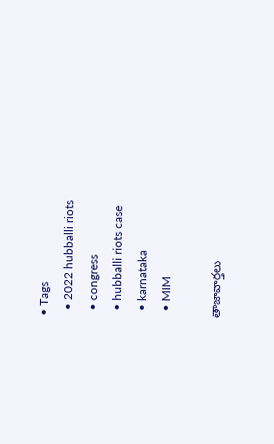• Tags
  • 2022 hubballi riots
  • congress
  • hubballi riots case
  • karnataka
  • MIM

తాజావార్తలు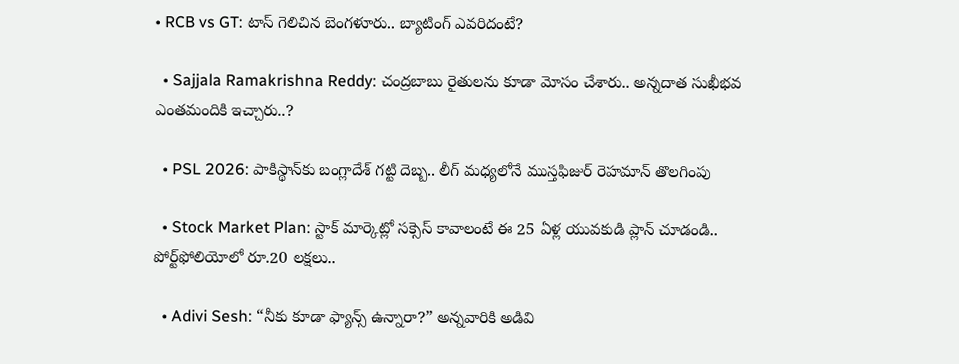• RCB vs GT: టాస్ గెలిచిన బెంగళూరు.. బ్యాటింగ్ ఎవరిదంటే?

  • Sajjala Ramakrishna Reddy: చంద్రబాబు రైతులను కూడా మోసం చేశారు.. అన్నదాత సుఖీభవ ఎంతమందికి ఇచ్చారు..?

  • PSL 2026: పాకిస్థాన్‌కు బంగ్లాదేశ్ గట్టి దెబ్బ.. లీగ్ మధ్యలోనే ముస్తఫిజుర్ రెహమాన్‌ తొలగింపు

  • Stock Market Plan: స్టాక్ మార్కెట్లో సక్సెస్ కావాలంటే ఈ 25 ఏళ్ల యువకుడి ప్లాన్ చూడండి.. పోర్ట్‌ఫోలియోలో రూ.20 లక్షలు..

  • Adivi Sesh: “నీకు కూడా ఫ్యాన్స్ ఉన్నారా?” అన్నవారికి అడివి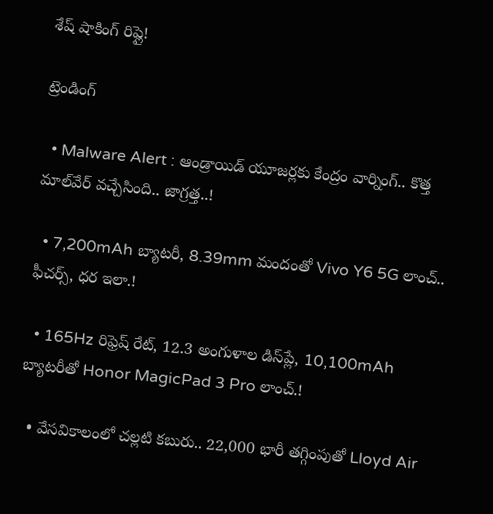శేష్ షాకింగ్ రిప్లై!

ట్రెండింగ్‌

  • Malware Alert : ఆండ్రాయిడ్ యూజర్లకు కేంద్రం వార్నింగ్.. కొత్త మాల్‌వేర్ వచ్చేసింది.. జాగ్రత్త..!

  • 7,200mAh బ్యాటరీ, 8.39mm మందంతో Vivo Y6 5G లాంచ్.. ఫీచర్స్, ధర ఇలా.!

  • 165Hz రిఫ్రెష్ రేట్‌, 12.3 అంగుళాల డిస్‌ప్లే, 10,100mAh బ్యాటరీతో Honor MagicPad 3 Pro లాంచ్.!

  • వేసవికాలంలో చల్లటి కబురు.. 22,000 భారీ తగ్గింపుతో Lloyd Air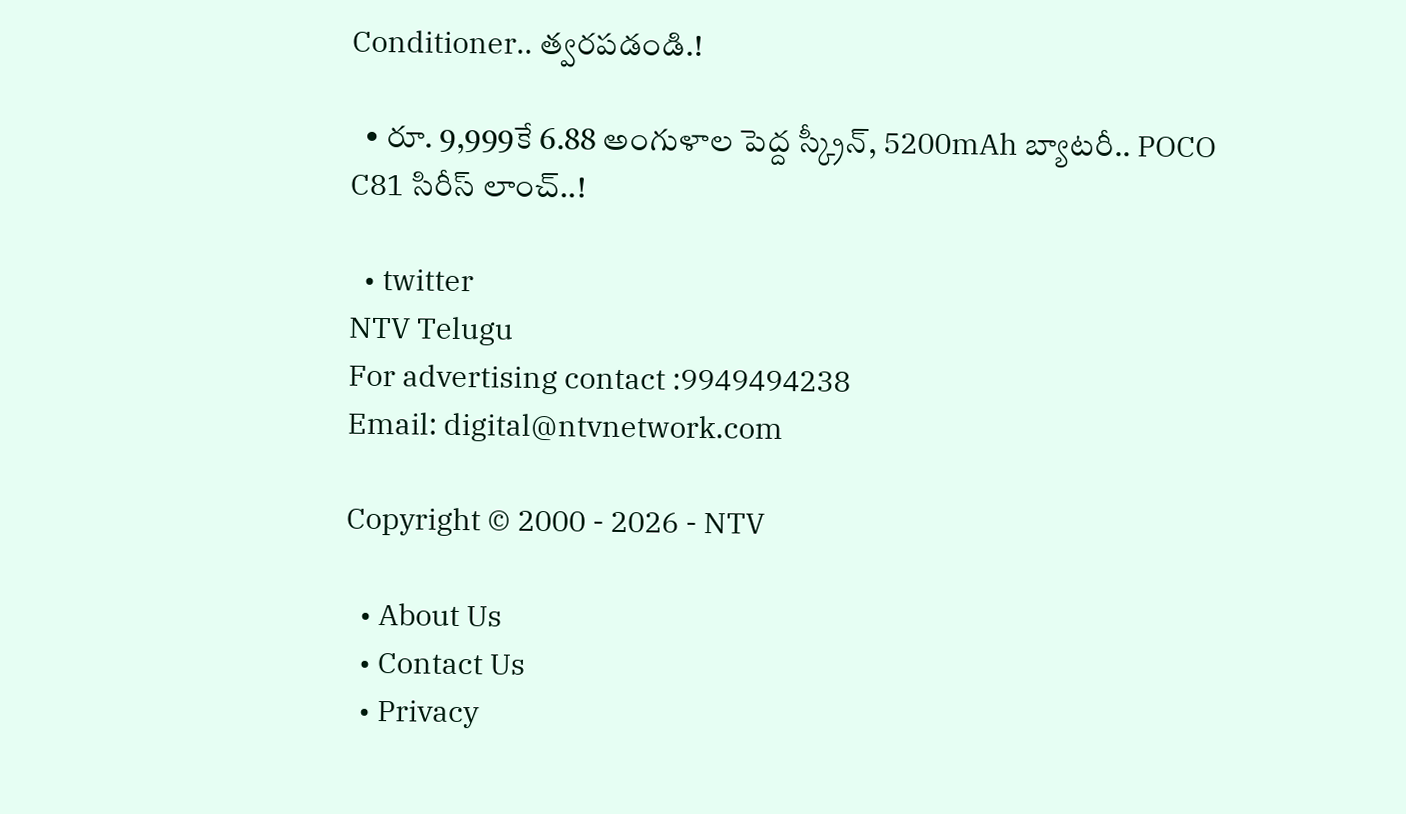Conditioner.. త్వరపడండి.!

  • రూ. 9,999కే 6.88 అంగుళాల పెద్ద స్క్రీన్, 5200mAh బ్యాటరీ.. POCO C81 సిరీస్ లాంచ్..!

  • twitter
NTV Telugu
For advertising contact :9949494238
Email: digital@ntvnetwork.com

Copyright © 2000 - 2026 - NTV

  • About Us
  • Contact Us
  • Privacy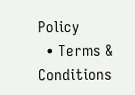Policy
  • Terms & Conditions